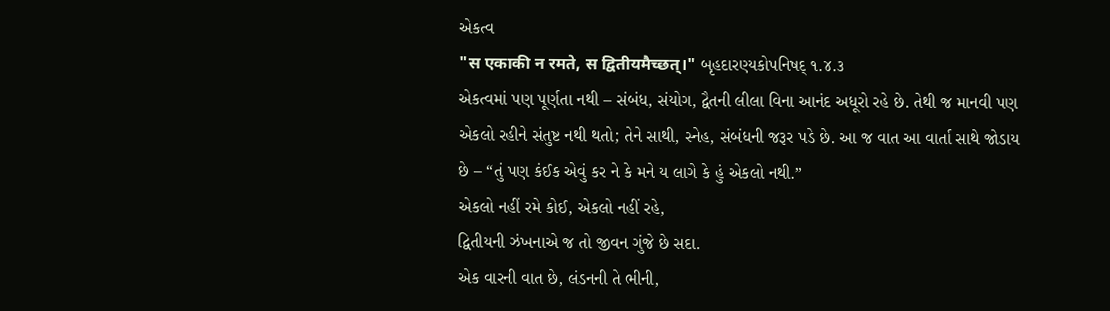એકત્વ
"स एकाकी न रमते, स द्वितीयमैच्छत्।" બૃહદારણ્યકોપનિષદ્ ૧.૪.૩
એકત્વમાં પણ પૂર્ણતા નથી – સંબંધ, સંયોગ, દ્વૈતની લીલા વિના આનંદ અધૂરો રહે છે. તેથી જ માનવી પણ એકલો રહીને સંતુષ્ટ નથી થતો; તેને સાથી, સ્નેહ, સંબંધની જરૂર પડે છે. આ જ વાત આ વાર્તા સાથે જોડાય છે – “તું પણ કંઈક એવું કર ને કે મને ય લાગે કે હું એકલો નથી.”
એકલો નહીં રમે કોઈ, એકલો નહીં રહે,
દ્વિતીયની ઝંખનાએ જ તો જીવન ગુંજે છે સદા.
એક વારની વાત છે, લંડનની તે ભીની,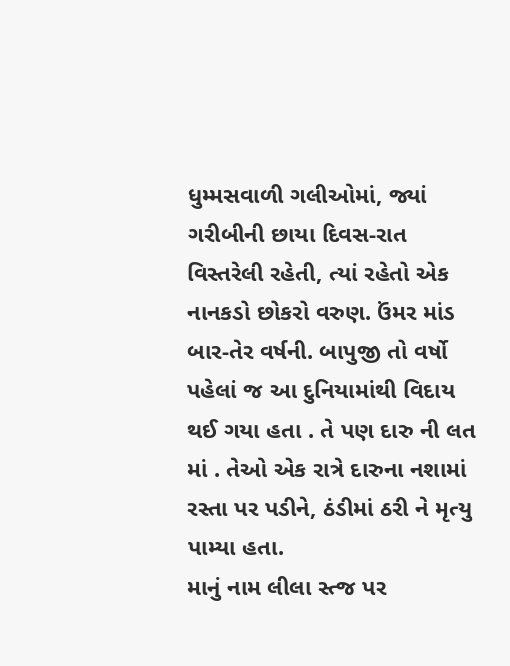ધુમ્મસવાળી ગલીઓમાં, જ્યાં ગરીબીની છાયા દિવસ-રાત વિસ્તરેલી રહેતી, ત્યાં રહેતો એક નાનકડો છોકરો વરુણ. ઉંમર માંડ બાર-તેર વર્ષની. બાપુજી તો વર્ષો પહેલાં જ આ દુનિયામાંથી વિદાય થઈ ગયા હતા . તે પણ દારુ ની લત માં . તેઓ એક રાત્રે દારુના નશામાં રસ્તા પર પડીને, ઠંડીમાં ઠરી ને મૃત્યુ પામ્યા હતા.
માનું નામ લીલા સ્ત્જ પર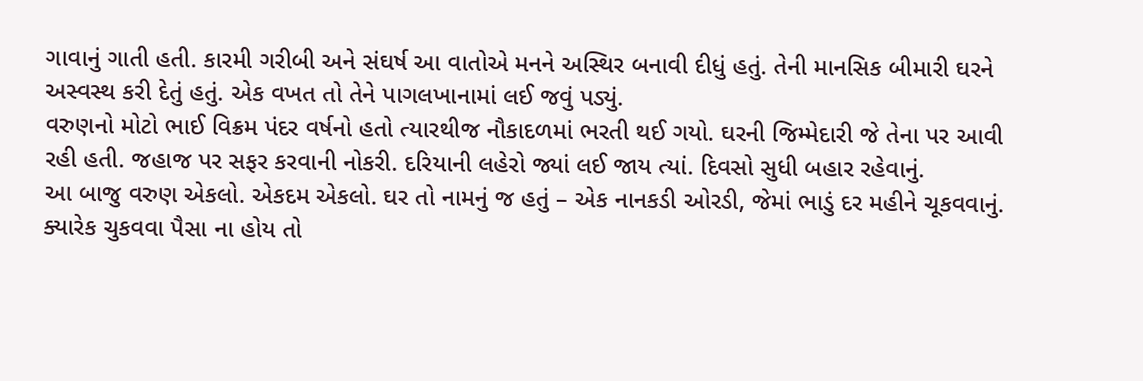ગાવાનું ગાતી હતી. કારમી ગરીબી અને સંઘર્ષ આ વાતોએ મનને અસ્થિર બનાવી દીધું હતું. તેની માનસિક બીમારી ઘરને અસ્વસ્થ કરી દેતું હતું. એક વખત તો તેને પાગલખાનામાં લઈ જવું પડ્યું.
વરુણનો મોટો ભાઈ વિક્રમ પંદર વર્ષનો હતો ત્યારથીજ નૌકાદળમાં ભરતી થઈ ગયો. ઘરની જિમ્મેદારી જે તેના પર આવી રહી હતી. જહાજ પર સફર કરવાની નોકરી. દરિયાની લહેરો જ્યાં લઈ જાય ત્યાં. દિવસો સુધી બહાર રહેવાનું.
આ બાજુ વરુણ એકલો. એકદમ એકલો. ઘર તો નામનું જ હતું – એક નાનકડી ઓરડી, જેમાં ભાડું દર મહીને ચૂકવવાનું. ક્યારેક ચુકવવા પૈસા ના હોય તો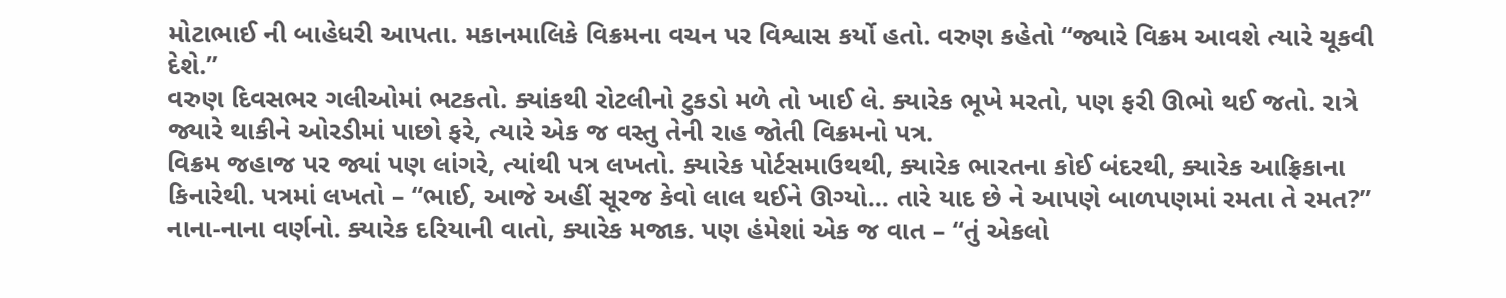મોટાભાઈ ની બાહેધરી આપતા. મકાનમાલિકે વિક્રમના વચન પર વિશ્વાસ કર્યો હતો. વરુણ કહેતો “જ્યારે વિક્રમ આવશે ત્યારે ચૂકવી દેશે.”
વરુણ દિવસભર ગલીઓમાં ભટકતો. ક્યાંકથી રોટલીનો ટુકડો મળે તો ખાઈ લે. ક્યારેક ભૂખે મરતો, પણ ફરી ઊભો થઈ જતો. રાત્રે જ્યારે થાકીને ઓરડીમાં પાછો ફરે, ત્યારે એક જ વસ્તુ તેની રાહ જોતી વિક્રમનો પત્ર.
વિક્રમ જહાજ પર જ્યાં પણ લાંગરે, ત્યાંથી પત્ર લખતો. ક્યારેક પોર્ટસમાઉથથી, ક્યારેક ભારતના કોઈ બંદરથી, ક્યારેક આફ્રિકાના કિનારેથી. પત્રમાં લખતો – “ભાઈ, આજે અહીં સૂરજ કેવો લાલ થઈને ઊગ્યો... તારે યાદ છે ને આપણે બાળપણમાં રમતા તે રમત?” નાના-નાના વર્ણનો. ક્યારેક દરિયાની વાતો, ક્યારેક મજાક. પણ હંમેશાં એક જ વાત – “તું એકલો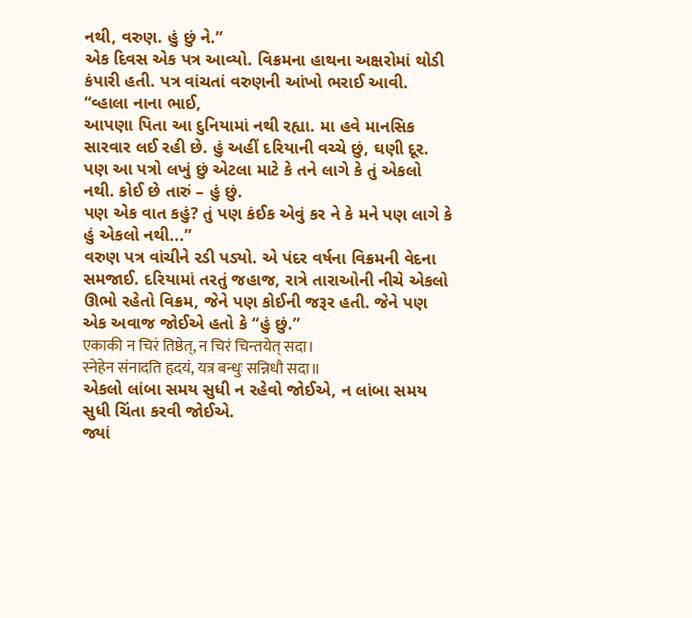નથી, વરુણ. હું છું ને.”
એક દિવસ એક પત્ર આવ્યો. વિક્રમના હાથના અક્ષરોમાં થોડી કંપારી હતી. પત્ર વાંચતાં વરુણની આંખો ભરાઈ આવી.
“વ્હાલા નાના ભાઈ,
આપણા પિતા આ દુનિયામાં નથી રહ્યા. મા હવે માનસિક સારવાર લઈ રહી છે. હું અહીં દરિયાની વચ્ચે છું, ઘણી દૂર. પણ આ પત્રો લખું છું એટલા માટે કે તને લાગે કે તું એકલો નથી. કોઈ છે તારું – હું છું.
પણ એક વાત કહું? તું પણ કંઈક એવું કર ને કે મને પણ લાગે કે હું એકલો નથી...”
વરુણ પત્ર વાંચીને રડી પડ્યો. એ પંદર વર્ષના વિક્રમની વેદના સમજાઈ. દરિયામાં તરતું જહાજ, રાત્રે તારાઓની નીચે એકલો ઊભો રહેતો વિક્રમ, જેને પણ કોઈની જરૂર હતી. જેને પણ એક અવાજ જોઈએ હતો કે “હું છું.”
एकाकी न चिरं तिष्ठेत्, न चिरं चिन्तयेत् सदा।
स्नेहेन संनादति हृदयं, यत्र बन्धुः सन्निधौ सदा॥
એકલો લાંબા સમય સુધી ન રહેવો જોઈએ, ન લાંબા સમય સુધી ચિંતા કરવી જોઈએ.
જ્યાં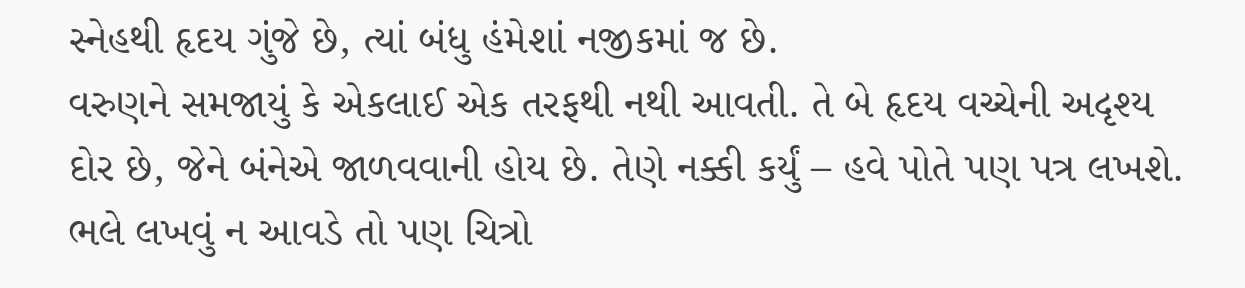સ્નેહથી હૃદય ગુંજે છે, ત્યાં બંધુ હંમેશાં નજીકમાં જ છે.
વરુણને સમજાયું કે એકલાઈ એક તરફથી નથી આવતી. તે બે હૃદય વચ્ચેની અદૃશ્ય દોર છે, જેને બંનેએ જાળવવાની હોય છે. તેણે નક્કી કર્યું – હવે પોતે પણ પત્ર લખશે. ભલે લખવું ન આવડે તો પણ ચિત્રો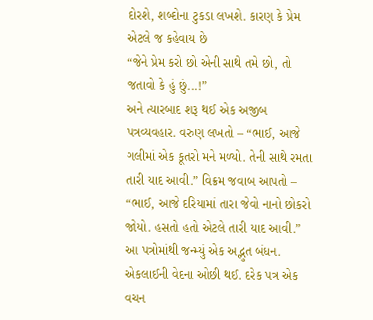દોરશે, શબ્દોના ટુકડા લખશે. કારણ કે પ્રેમ એટલે જ કહેવાય છે
“જેને પ્રેમ કરો છો એની સાથે તમે છો, તો જતાવો કે હું છું...!”
અને ત્યારબાદ શરૂ થઈ એક અજીબ પત્રવ્યવહાર. વરુણ લખતો – “ભાઈ, આજે ગલીમાં એક કૂતરો મને મળ્યો. તેની સાથે રમતા તારી યાદ આવી.” વિક્રમ જવાબ આપતો – “ભાઈ, આજે દરિયામાં તારા જેવો નાનો છોકરો જોયો. હસતો હતો એટલે તારી યાદ આવી.”
આ પત્રોમાંથી જન્મ્યું એક અદ્ભુત બંધન. એકલાઈની વેદના ઓછી થઈ. દરેક પત્ર એક વચન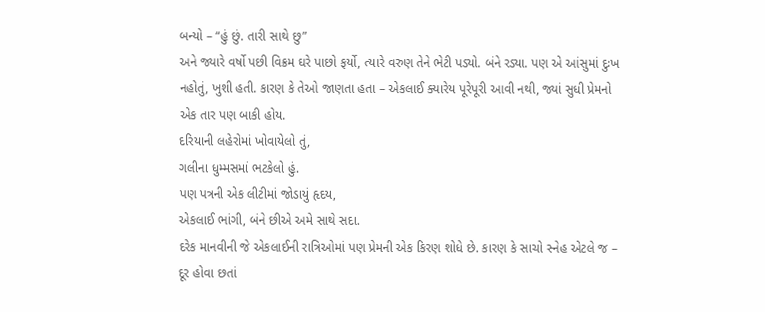બન્યો – “હું છું. તારી સાથે છુ”
અને જ્યારે વર્ષો પછી વિક્રમ ઘરે પાછો ફર્યો, ત્યારે વરુણ તેને ભેટી પડ્યો. બંને રડ્યા. પણ એ આંસુમાં દુઃખ નહોતું, ખુશી હતી. કારણ કે તેઓ જાણતા હતા – એકલાઈ ક્યારેય પૂરેપૂરી આવી નથી, જ્યાં સુધી પ્રેમનો એક તાર પણ બાકી હોય.
દરિયાની લહેરોમાં ખોવાયેલો તું,
ગલીના ધુમ્મસમાં ભટકેલો હું.
પણ પત્રની એક લીટીમાં જોડાયું હૃદય,
એકલાઈ ભાંગી, બંને છીએ અમે સાથે સદા.
દરેક માનવીની જે એકલાઈની રાત્રિઓમાં પણ પ્રેમની એક કિરણ શોધે છે. કારણ કે સાચો સ્નેહ એટલે જ – દૂર હોવા છતાં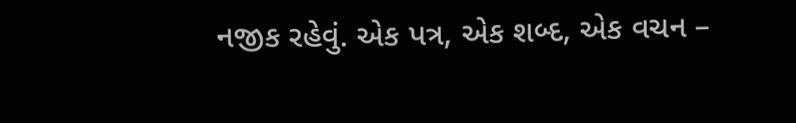નજીક રહેવું. એક પત્ર, એક શબ્દ, એક વચન –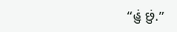“હું છું.”